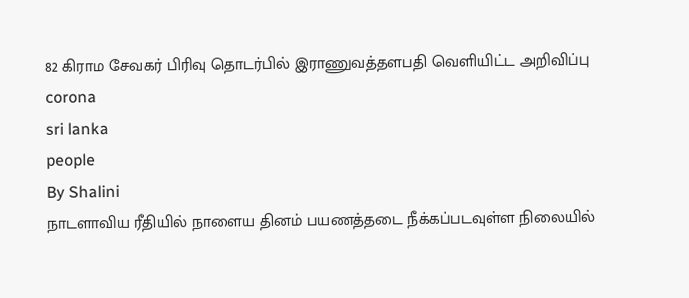82 கிராம சேவகர் பிரிவு தொடர்பில் இராணுவத்தளபதி வெளியிட்ட அறிவிப்பு
corona
sri lanka
people
By Shalini
நாடளாவிய ரீதியில் நாளைய தினம் பயணத்தடை நீக்கப்படவுள்ள நிலையில்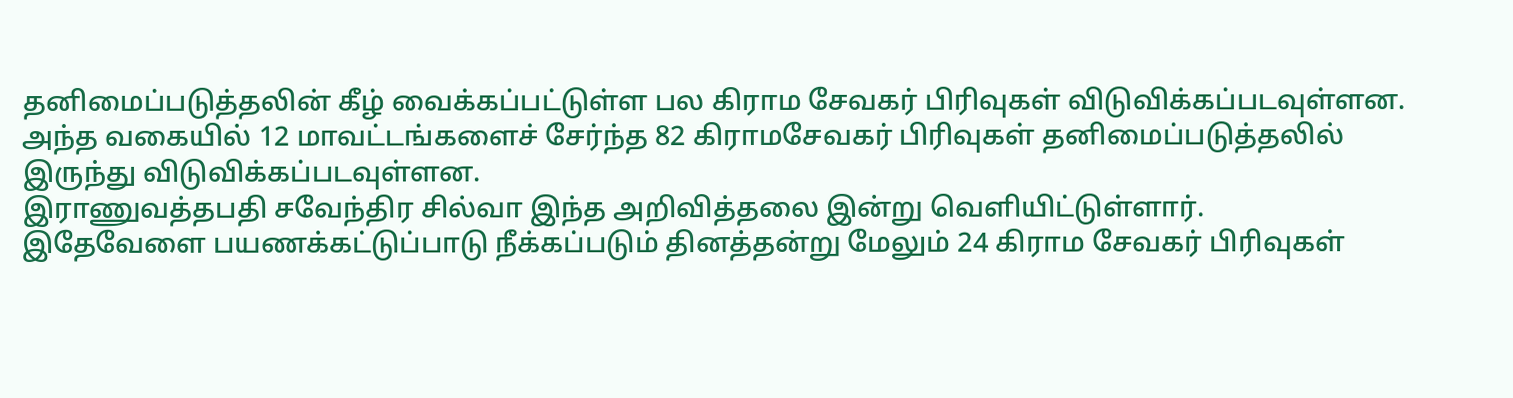தனிமைப்படுத்தலின் கீழ் வைக்கப்பட்டுள்ள பல கிராம சேவகர் பிரிவுகள் விடுவிக்கப்படவுள்ளன.
அந்த வகையில் 12 மாவட்டங்களைச் சேர்ந்த 82 கிராமசேவகர் பிரிவுகள் தனிமைப்படுத்தலில் இருந்து விடுவிக்கப்படவுள்ளன.
இராணுவத்தபதி சவேந்திர சில்வா இந்த அறிவித்தலை இன்று வெளியிட்டுள்ளார்.
இதேவேளை பயணக்கட்டுப்பாடு நீக்கப்படும் தினத்தன்று மேலும் 24 கிராம சேவகர் பிரிவுகள்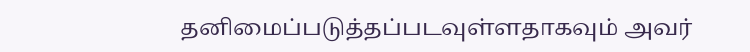தனிமைப்படுத்தப்படவுள்ளதாகவும் அவர்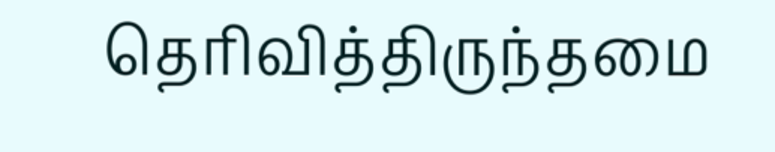தெரிவித்திருந்தமை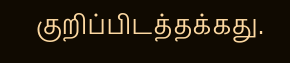குறிப்பிடத்தக்கது.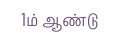1ம் ஆண்டு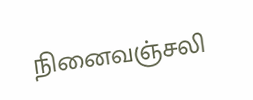நினைவஞ்சலி